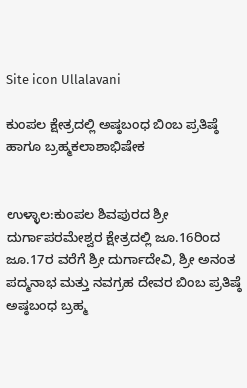Site icon Ullalavani

ಕುಂಪಲ ಕ್ಷೇತ್ರದಲ್ಲಿ ಅಷ್ಠಬಂಧ ಬಿಂಬ ಪ್ರತಿಷ್ಠೆ ಹಾಗೂ ಬ್ರಹ್ಮಕಲಾಶಾಭಿಷೇಕ


ಉಳ್ಳಾಲ:ಕುಂಪಲ ಶಿವಪುರದ ಶ್ರೀ ದುರ್ಗಾಪರಮೇಶ್ವರ ಕ್ಷೇತ್ರದಲ್ಲಿ ಜೂ.16ರಿಂದ ಜೂ.17ರ ವರೆಗೆ ಶ್ರೀ ದುರ್ಗಾದೇವಿ, ಶ್ರೀ ಅನಂತ ಪದ್ಮನಾಭ ಮತ್ತು ನವಗ್ರಹ ದೇವರ ಬಿಂಬ ಪ್ರತಿಷ್ಠೆ ಅಷ್ಠಬಂಧ ಬ್ರಹ್ಮ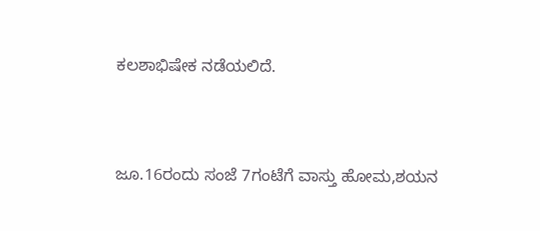ಕಲಶಾಭಿಷೇಕ ನಡೆಯಲಿದೆ.


ಜೂ.16ರಂದು ಸಂಜೆ 7ಗಂಟೆಗೆ ವಾಸ್ತು ಹೋಮ,ಶಯನ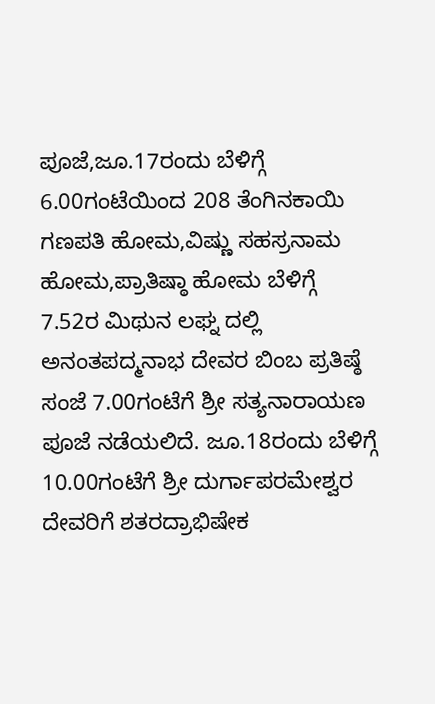ಪೂಜೆ,ಜೂ.17ರಂದು ಬೆಳಿಗ್ಗೆ 6.00ಗಂಟೆಯಿಂದ 208 ತೆಂಗಿನಕಾಯಿ ಗಣಪತಿ ಹೋಮ,ವಿಷ್ಣು ಸಹಸ್ರನಾಮ ಹೋಮ,ಪ್ರಾತಿಷ್ಠಾ ಹೋಮ ಬೆಳಿಗ್ಗೆ 7.52ರ ಮಿಥುನ ಲಘ್ನ ದಲ್ಲಿ ಅನಂತಪದ್ಮನಾಭ ದೇವರ ಬಿಂಬ ಪ್ರತಿಷ್ಠೆ ಸಂಜೆ 7.00ಗಂಟೆಗೆ ಶ್ರೀ ಸತ್ಯನಾರಾಯಣ ಪೂಜೆ ನಡೆಯಲಿದೆ. ಜೂ.18ರಂದು ಬೆಳಿಗ್ಗೆ 10.00ಗಂಟೆಗೆ ಶ್ರೀ ದುರ್ಗಾಪರಮೇಶ್ವರ ದೇವರಿಗೆ ಶತರದ್ರಾಭಿಷೇಕ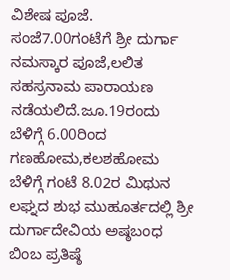ವಿಶೇಷ ಪೂಜೆ. ಸಂಜೆ7.00ಗಂಟೆಗೆ ಶ್ರೀ ದುರ್ಗಾ ನಮಸ್ಕಾರ ಪೂಜೆ,ಲಲಿತ ಸಹಸ್ರನಾಮ ಪಾರಾಯಣ ನಡೆಯಲಿದೆ.ಜೂ.19ರಂದು ಬೆಳಿಗ್ಗೆ 6.00ರಿಂದ ಗಣಹೋಮ,ಕಲಶಹೋಮ ಬೆಳಿಗ್ಗೆ ಗಂಟೆ 8.02ರ ಮಿಥುನ ಲಘ್ನದ ಶುಭ ಮುಹೂರ್ತದಲ್ಲಿ ಶ್ರೀ ದುರ್ಗಾದೇವಿಯ ಅಷ್ಠಬಂಧ ಬಿಂಬ ಪ್ರತಿಷ್ಠೆ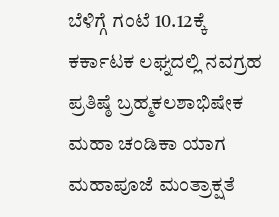ಬೆಳಿಗ್ಗೆ ಗಂಟೆ 10.12ಕ್ಕೆ ಕರ್ಕಾಟಕ ಲಘ್ನದಲ್ಲಿ ನವಗ್ರಹ ಪ್ರತಿಷ್ಠೆ ಬ್ರಹ್ಮಕಲಶಾಭಿಷೇಕ ಮಹಾ ಚಂಡಿಕಾ ಯಾಗ ಮಹಾಪೂಜೆ ಮಂತ್ರಾಕ್ಷತೆ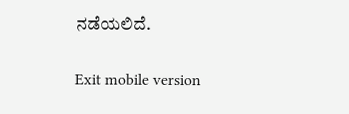ನಡೆಯಲಿದೆ.

Exit mobile version